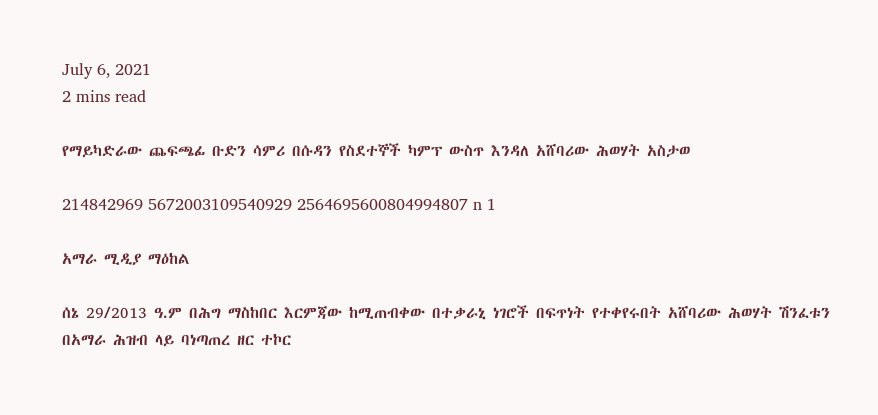July 6, 2021
2 mins read

የማይካድራው ጨፍጫፊ ቡድን ሳምሪ በሱዳን የስደተኞች ካምፕ ውስጥ እንዳለ አሸባሪው ሕወሃት አስታወ

214842969 5672003109540929 2564695600804994807 n 1

አማራ ሚዲያ ማዕከል

ሰኔ 29/2013 ዓ.ም በሕግ ማስከበር እርምጃው ከሚጠብቀው በተቃራኒ ነገሮች በፍጥነት የተቀየሩበት አሸባሪው ሕወሃት ሽንፈቱን በአማራ ሕዝብ ላይ ባነጣጠረ ዘር ተኮር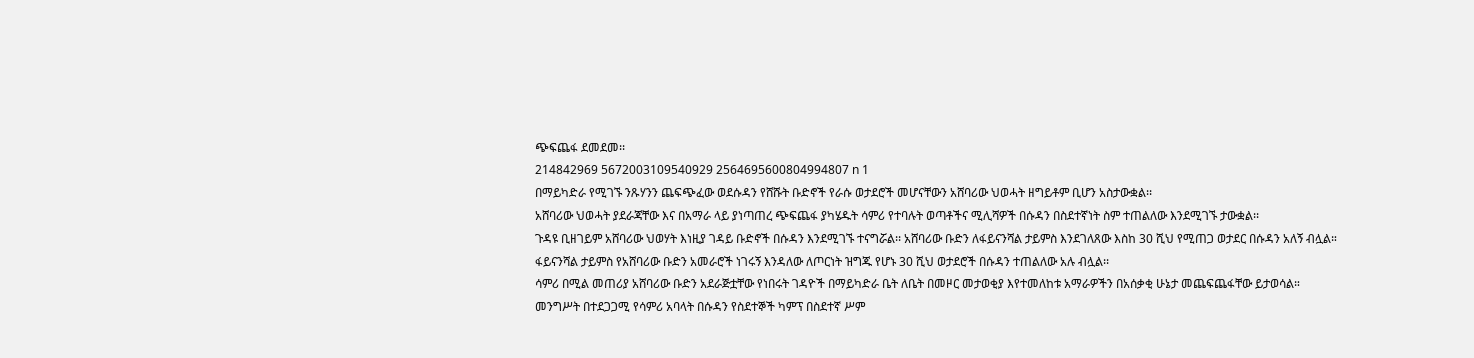ጭፍጨፋ ደመደመ፡፡
214842969 5672003109540929 2564695600804994807 n 1
በማይካድራ የሚገኙ ንጹሃንን ጨፍጭፈው ወደሱዳን የሸሹት ቡድኖች የራሱ ወታደሮች መሆናቸውን አሸባሪው ህወሓት ዘግይቶም ቢሆን አስታውቋል፡፡
አሸባሪው ህወሓት ያደራጃቸው እና በአማራ ላይ ያነጣጠረ ጭፍጨፋ ያካሄዱት ሳምሪ የተባሉት ወጣቶችና ሚሊሻዎች በሱዳን በስደተኛነት ስም ተጠልለው እንደሚገኙ ታውቋል፡፡
ጉዳዩ ቢዘገይም አሸባሪው ህወሃት እነዚያ ገዳይ ቡድኖች በሱዳን እንደሚገኙ ተናግሯል፡፡ አሸባሪው ቡድን ለፋይናንሻል ታይምስ እንደገለጸው እስከ 30 ሺህ የሚጠጋ ወታደር በሱዳን አለኝ ብሏል።
ፋይናንሻል ታይምስ የአሸባሪው ቡድን አመራሮች ነገሩኝ እንዳለው ለጦርነት ዝግጁ የሆኑ 30 ሺህ ወታደሮች በሱዳን ተጠልለው አሉ ብሏል፡፡
ሳምሪ በሚል መጠሪያ አሸባሪው ቡድን አደራጅቷቸው የነበሩት ገዳዮች በማይካድራ ቤት ለቤት በመዞር መታወቂያ እየተመለከቱ አማራዎችን በአሰቃቂ ሁኔታ መጨፍጨፋቸው ይታወሳል።
መንግሥት በተደጋጋሚ የሳምሪ አባላት በሱዳን የስደተኞች ካምፕ በስደተኛ ሥም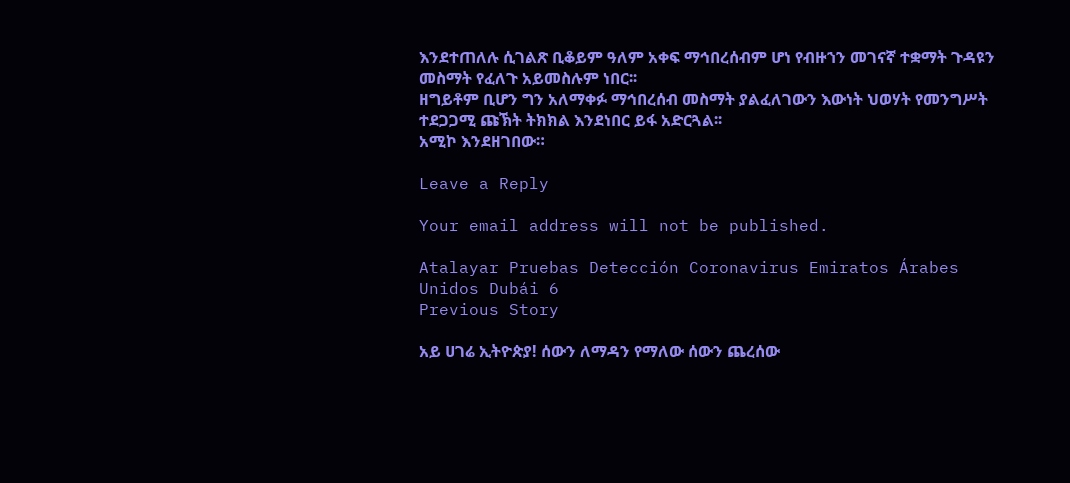እንደተጠለሉ ሲገልጽ ቢቆይም ዓለም አቀፍ ማኅበረሰብም ሆነ የብዙኀን መገናኛ ተቋማት ጉዳዩን መስማት የፈለጉ አይመስሉም ነበር፡፡
ዘግይቶም ቢሆን ግን አለማቀፉ ማኅበረሰብ መስማት ያልፈለገውን እውነት ህወሃት የመንግሥት ተደጋጋሚ ጩኽት ትክክል እንደነበር ይፋ አድርጓል፡፡
አሚኮ እንደዘገበው።

Leave a Reply

Your email address will not be published.

Atalayar Pruebas Detección Coronavirus Emiratos Árabes Unidos Dubái 6
Previous Story

አይ ሀገሬ ኢትዮጵያ! ሰውን ለማዳን የማለው ሰውን ጨረሰው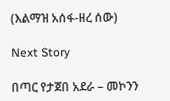(እልማዝ አሰፋ-ዘረ ሰው)

Next Story

በጣር የታጀበ አደራ – መኮንን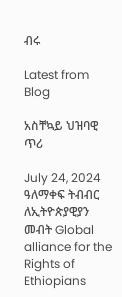ብሩ

Latest from Blog

አስቸኳይ ህዝባዊ ጥሪ

July 24, 2024 ዓለማቀፍ ትብብር ለኢትዮጵያዊያን መብት Global alliance for the Rights of Ethiopians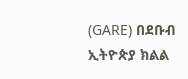(GARE) በደቡብ ኢትዮጵያ ክልል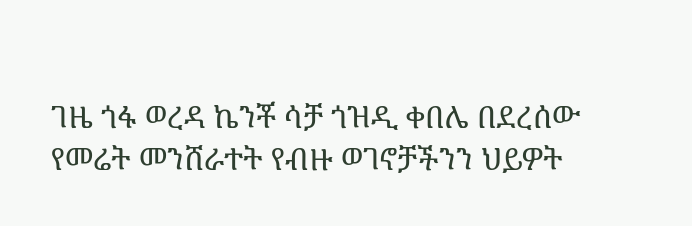ገዜ ጎፋ ወረዳ ኬንቾ ሳቻ ጎዝዲ ቀበሌ በደረሰው የመሬት መንሸራተት የብዙ ወገኖቻችንን ህይዎት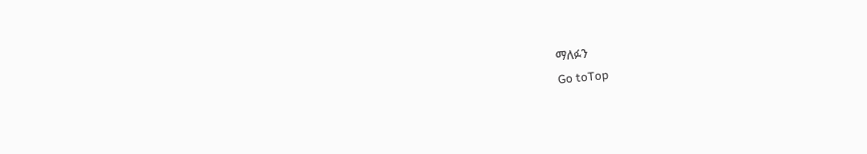ማለፉን
Go toTop